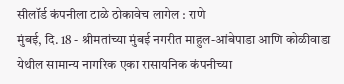सीलॉर्ड कंपनीला टाळे ठोकावेच लागेल : राणे
मुंबई, दि. 18 - श्रीमतांच्या मुंबई नगरीत माहुल-आंबेपाडा आणि कोळीवाडा येथील सामान्य नागरिक एका रासायनिक कंपनीच्या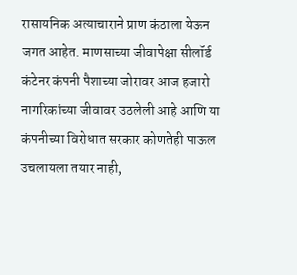रासायनिक अत्याचाराने प्राण कंठाला येऊन जगत आहेत. माणसाच्या जीवापेक्षा सीलॉर्ड कंटेनर कंपनी पैशाच्या जोरावर आज हजारो नागरिकांच्या जीवावर उठलेली आहे आणि या कंपनीच्या विरोधात सरकार कोणतेही पाऊल उचलायला तयार नाही,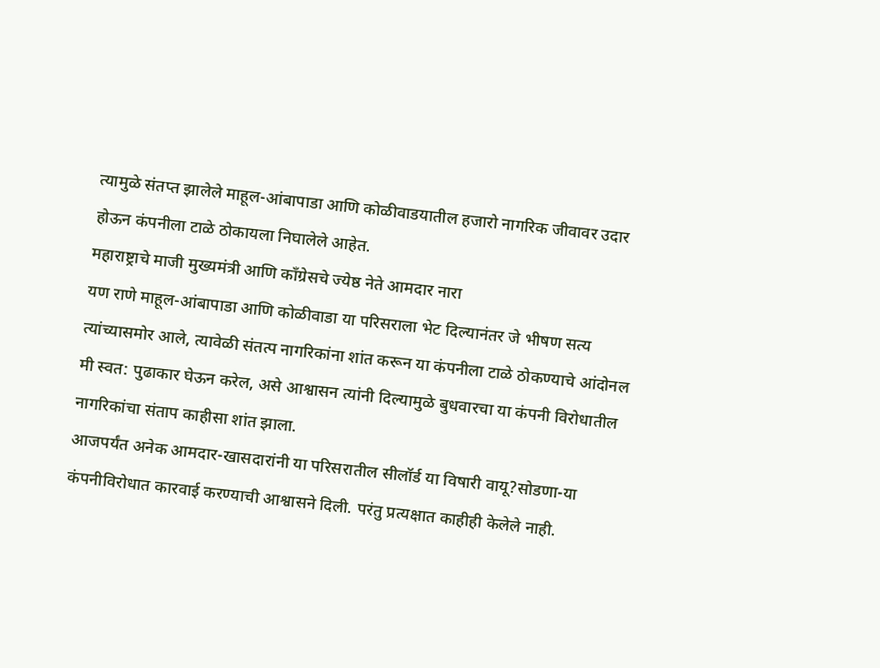त्यामुळे संतप्त झालेले माहूल-आंबापाडा आणि कोळीवाडयातील हजारो नागरिक जीवावर उदार होऊन कंपनीला टाळे ठोकायला निघालेले आहेत.
महाराष्ट्राचे माजी मुख्यमंत्री आणि काँग्रेसचे ज्येष्ठ नेते आमदार नारा
यण राणे माहूल-आंबापाडा आणि कोळीवाडा या परिसराला भेट दिल्यानंतर जे भीषण सत्य त्यांच्यासमोर आले, त्यावेळी संतत्प नागरिकांना शांत करून या कंपनीला टाळे ठोकण्याचे आंदोनल मी स्वत: पुढाकार घेऊन करेल, असे आश्वासन त्यांनी दिल्यामुळे बुधवारचा या कंपनी विरोधातील नागरिकांचा संताप काहीसा शांत झाला.
आजपर्यंत अनेक आमदार-खासदारांनी या परिसरातील सीलॉर्ड या विषारी वायू?सोडणा-या कंपनीविरोधात कारवाई करण्याची आश्वासने दिली. परंतु प्रत्यक्षात काहीही केलेले नाही.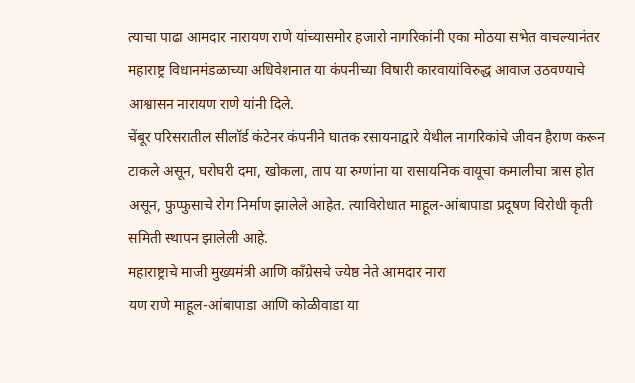त्याचा पाढा आमदार नारायण राणे यांच्यासमोर हजारो नागरिकांनी एका मोठया सभेत वाचल्यानंतर महाराष्ट्र विधानमंडळाच्या अधिवेशनात या कंपनीच्या विषारी कारवायांविरुद्ध आवाज उठवण्याचे आश्वासन नारायण राणे यांनी दिले.
चेंबूर परिसरातील सीलॉर्ड कंटेनर कंपनीने घातक रसायनाद्वारे येथील नागरिकांचे जीवन हैराण करून टाकले असून, घरोघरी दमा, खोकला, ताप या रुग्णांना या रासायनिक वायूचा कमालीचा त्रास होत असून, फुप्फुसाचे रोग निर्माण झालेले आहेत. त्याविरोधात माहूल-आंबापाडा प्रदूषण विरोधी कृती समिती स्थापन झालेली आहे.
महाराष्ट्राचे माजी मुख्यमंत्री आणि काँग्रेसचे ज्येष्ठ नेते आमदार नारा
यण राणे माहूल-आंबापाडा आणि कोळीवाडा या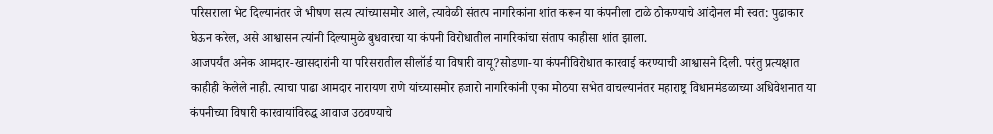परिसराला भेट दिल्यानंतर जे भीषण सत्य त्यांच्यासमोर आले, त्यावेळी संतत्प नागरिकांना शांत करून या कंपनीला टाळे ठोकण्याचे आंदोनल मी स्वत: पुढाकार घेऊन करेल, असे आश्वासन त्यांनी दिल्यामुळे बुधवारचा या कंपनी विरोधातील नागरिकांचा संताप काहीसा शांत झाला.
आजपर्यंत अनेक आमदार-खासदारांनी या परिसरातील सीलॉर्ड या विषारी वायू?सोडणा-या कंपनीविरोधात कारवाई करण्याची आश्वासने दिली. परंतु प्रत्यक्षात काहीही केलेले नाही. त्याचा पाढा आमदार नारायण राणे यांच्यासमोर हजारो नागरिकांनी एका मोठया सभेत वाचल्यानंतर महाराष्ट्र विधानमंडळाच्या अधिवेशनात या कंपनीच्या विषारी कारवायांविरुद्ध आवाज उठवण्याचे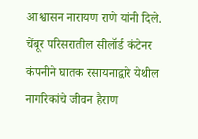आश्वासन नारायण राणे यांनी दिले.
चेंबूर परिसरातील सीलॉर्ड कंटेनर कंपनीने घातक रसायनाद्वारे येथील नागरिकांचे जीवन हैराण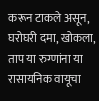करून टाकले असून, घरोघरी दमा, खोकला, ताप या रुग्णांना या रासायनिक वायूचा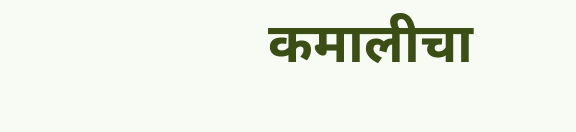कमालीचा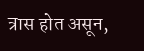त्रास होत असून,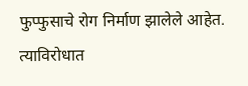फुप्फुसाचे रोग निर्माण झालेले आहेत. त्याविरोधात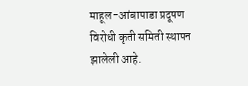माहूल-आंबापाडा प्रदूषण विरोधी कृती समिती स्थापन झालेली आहे.